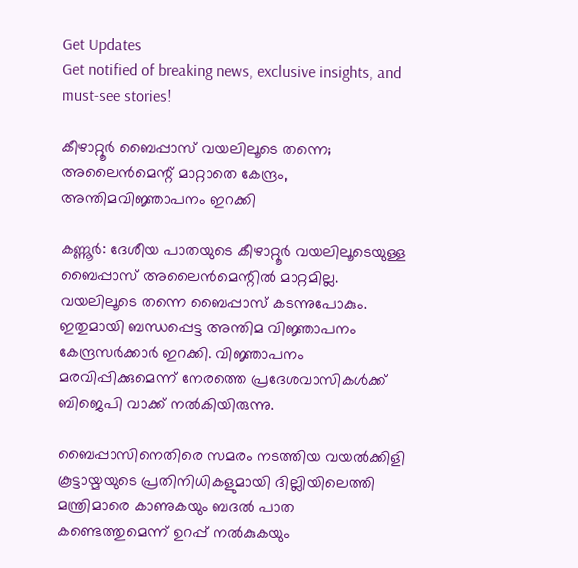Get Updates
Get notified of breaking news, exclusive insights, and must-see stories!

കീഴാറ്റൂര്‍ ബൈപ്പാസ് വയലിലൂടെ തന്നെ; അലൈന്‍മെന്റ് മാറ്റാതെ കേന്ദ്രം, അന്തിമവിജ്ഞാപനം ഇറക്കി

കണ്ണൂര്‍: ദേശീയ പാതയുടെ കീഴാറ്റൂര്‍ വയലിലൂടെയുള്ള ബൈപ്പാസ് അലൈന്‍മെന്റില്‍ മാറ്റമില്ല. വയലിലൂടെ തന്നെ ബൈപ്പാസ് കടന്നുപോകും. ഇതുമായി ബന്ധപ്പെട്ട അന്തിമ വിജ്ഞാപനം കേന്ദ്രസര്‍ക്കാര്‍ ഇറക്കി. വിജ്ഞാപനം മരവിപ്പിക്കുമെന്ന് നേരത്തെ പ്രദേശവാസികള്‍ക്ക് ബിജെപി വാക്ക് നല്‍കിയിരുന്നു.

ബൈപ്പാസിനെതിരെ സമരം നടത്തിയ വയല്‍ക്കിളി കൂട്ടായ്മയുടെ പ്രതിനിധികളുമായി ദില്ലിയിലെത്തി മന്ത്രിമാരെ കാണുകയും ബദല്‍ പാത കണ്ടെത്തുമെന്ന് ഉറപ്പ് നല്‍കുകയും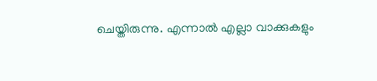ചെയ്തിരുന്നു. എന്നാല്‍ എല്ലാ വാക്കുകളും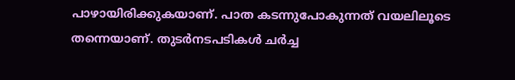പാഴായിരിക്കുകയാണ്. പാത കടന്നുപോകുന്നത് വയലിലൂടെ തന്നെയാണ്. തുടര്‍നടപടികള്‍ ചര്‍ച്ച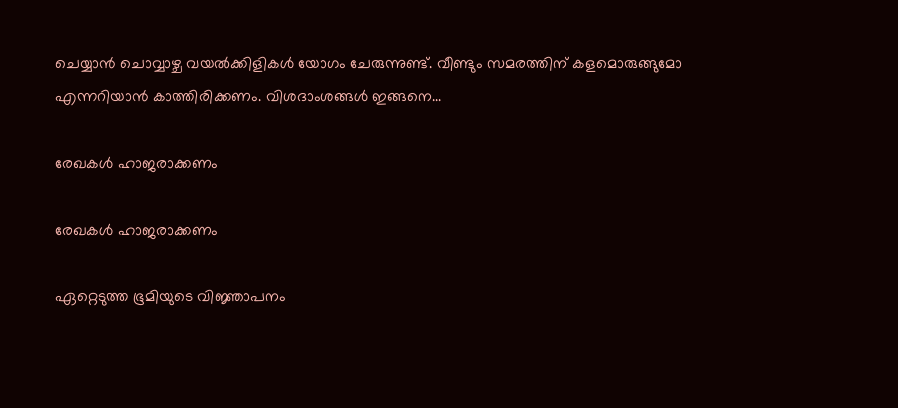ചെയ്യാന്‍ ചൊവ്വാഴ്ച വയല്‍ക്കിളികള്‍ യോഗം ചേരുന്നുണ്ട്. വീണ്ടും സമരത്തിന് കളമൊരുങ്ങുമോ എന്നറിയാന്‍ കാത്തിരിക്കണം. വിശദാംശങ്ങള്‍ ഇങ്ങനെ...

രേഖകള്‍ ഹാജരാക്കണം

രേഖകള്‍ ഹാജരാക്കണം

ഏറ്റെടുത്ത ഭൂമിയുടെ വിജ്ഞാപനം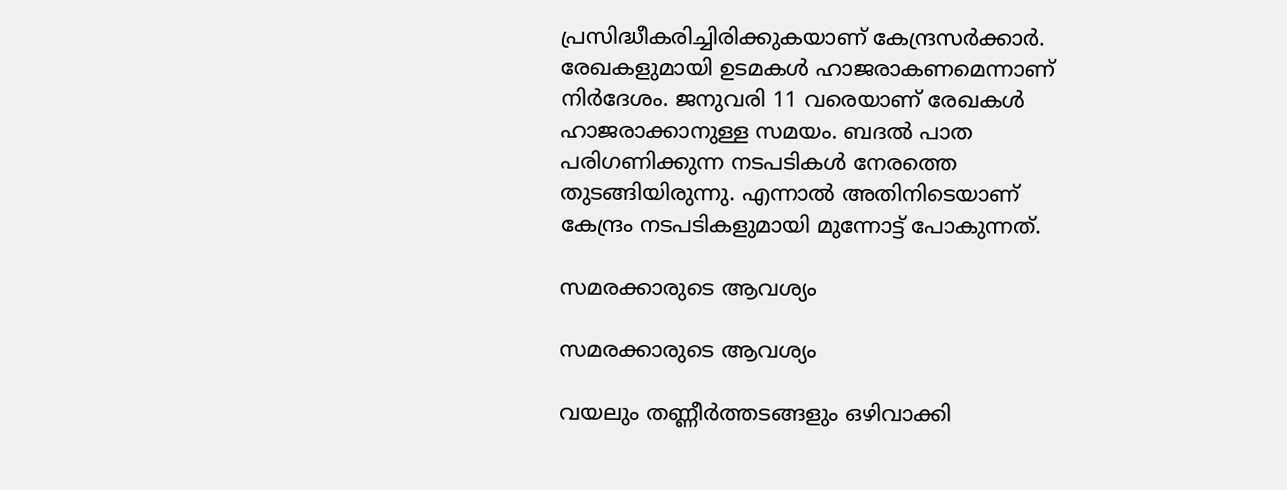പ്രസിദ്ധീകരിച്ചിരിക്കുകയാണ് കേന്ദ്രസര്‍ക്കാര്‍. രേഖകളുമായി ഉടമകള്‍ ഹാജരാകണമെന്നാണ് നിര്‍ദേശം. ജനുവരി 11 വരെയാണ് രേഖകള്‍ ഹാജരാക്കാനുള്ള സമയം. ബദല്‍ പാത പരിഗണിക്കുന്ന നടപടികള്‍ നേരത്തെ തുടങ്ങിയിരുന്നു. എന്നാല്‍ അതിനിടെയാണ് കേന്ദ്രം നടപടികളുമായി മുന്നോട്ട് പോകുന്നത്.

സമരക്കാരുടെ ആവശ്യം

സമരക്കാരുടെ ആവശ്യം

വയലും തണ്ണീര്‍ത്തടങ്ങളും ഒഴിവാക്കി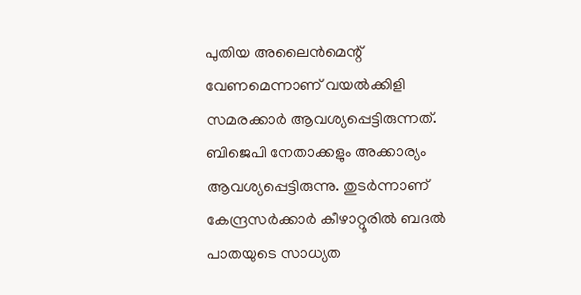പുതിയ അലൈന്‍മെന്റ് വേണമെന്നാണ് വയല്‍ക്കിളി സമരക്കാര്‍ ആവശ്യപ്പെട്ടിരുന്നത്. ബിജെപി നേതാക്കളും അക്കാര്യം ആവശ്യപ്പെട്ടിരുന്നു. തുടര്‍ന്നാണ് കേന്ദ്രസര്‍ക്കാര്‍ കീഴാറ്റൂരില്‍ ബദല്‍ പാതയുടെ സാധ്യത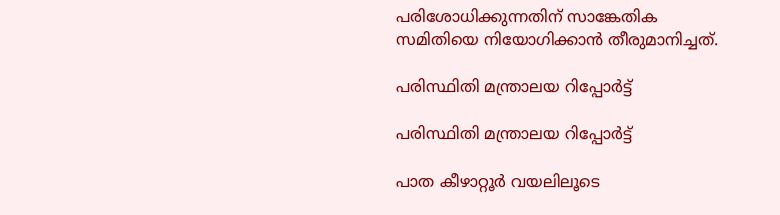പരിശോധിക്കുന്നതിന് സാങ്കേതിക സമിതിയെ നിയോഗിക്കാന്‍ തീരുമാനിച്ചത്.

പരിസ്ഥിതി മന്ത്രാലയ റിപ്പോര്‍ട്ട്

പരിസ്ഥിതി മന്ത്രാലയ റിപ്പോര്‍ട്ട്

പാത കീഴാറ്റൂര്‍ വയലിലൂടെ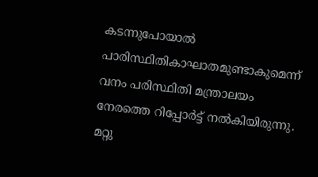കടന്നുപോയാല്‍ പാരിസ്ഥിതികാഘാതമുണ്ടാകുമെന്ന് വനം പരിസ്ഥിതി മന്ത്രാലയം നേരത്തെ റിപ്പോര്‍ട്ട് നല്‍കിയിരുന്നു. മറ്റു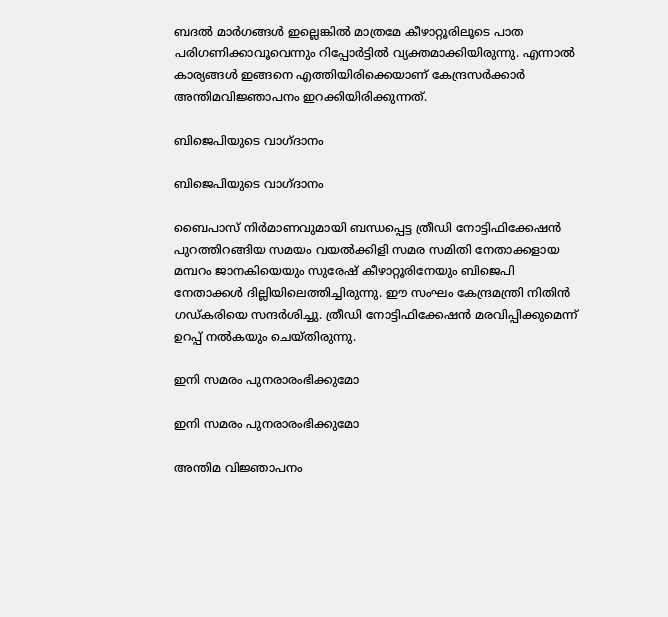ബദല്‍ മാര്‍ഗങ്ങള്‍ ഇല്ലെങ്കില്‍ മാത്രമേ കീഴാറ്റൂരിലൂടെ പാത പരിഗണിക്കാവൂവെന്നും റിപ്പോര്‍ട്ടില്‍ വ്യക്തമാക്കിയിരുന്നു. എന്നാല്‍ കാര്യങ്ങള്‍ ഇങ്ങനെ എത്തിയിരിക്കെയാണ് കേന്ദ്രസര്‍ക്കാര്‍ അന്തിമവിജ്ഞാപനം ഇറക്കിയിരിക്കുന്നത്.

ബിജെപിയുടെ വാഗ്ദാനം

ബിജെപിയുടെ വാഗ്ദാനം

ബൈപാസ് നിര്‍മാണവുമായി ബന്ധപ്പെട്ട ത്രീഡി നോട്ടിഫിക്കേഷന്‍ പുറത്തിറങ്ങിയ സമയം വയല്‍ക്കിളി സമര സമിതി നേതാക്കളായ മമ്പറം ജാനകിയെയും സുരേഷ് കീഴാറ്റൂരിനേയും ബിജെപി നേതാക്കള്‍ ദില്ലിയിലെത്തിച്ചിരുന്നു. ഈ സംഘം കേന്ദ്രമന്ത്രി നിതിന്‍ ഗഡ്കരിയെ സന്ദര്‍ശിച്ചു. ത്രീഡി നോട്ടിഫിക്കേഷന്‍ മരവിപ്പിക്കുമെന്ന് ഉറപ്പ് നല്‍കയും ചെയ്തിരുന്നു.

ഇനി സമരം പുനരാരംഭിക്കുമോ

ഇനി സമരം പുനരാരംഭിക്കുമോ

അന്തിമ വിജ്ഞാപനം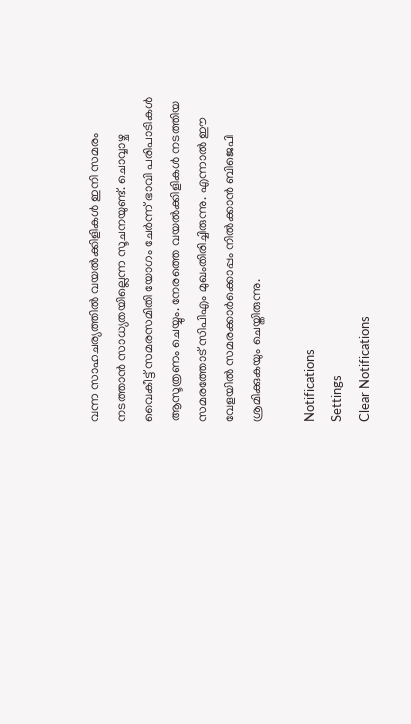വന്ന സാഹചര്യത്തില്‍ വയല്‍ക്കിളികള്‍ ഇനി സമരം നടത്താന്‍ സാധ്യതയില്ലെന്ന സൂചനയുണ്ട്. ചൊവ്വാഴ്ച വൈകീട്ട് സമരസമിതി യോഗം ചേര്‍ന്ന് ഭാവി പരിപാടികള്‍ ആസൂത്രണം ചെയ്യും. നേരത്തെ വയല്‍ക്കിളികള്‍ നടത്തിയ സമരത്തോട് സിപിഎം മുഖംതിരിച്ചിരുന്നു. എന്നാല്‍ ഈ വേളയില്‍ സമരക്കാര്‍ക്കൊപ്പം നില്‍ക്കാന്‍ ബിജെപി ശ്രമിക്കുകയും ചെയ്തിരുന്നു.

Notifications
Settings
Clear Notifications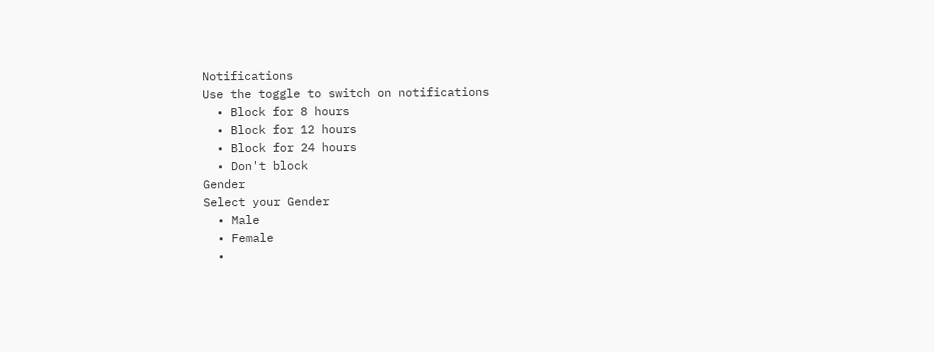Notifications
Use the toggle to switch on notifications
  • Block for 8 hours
  • Block for 12 hours
  • Block for 24 hours
  • Don't block
Gender
Select your Gender
  • Male
  • Female
  •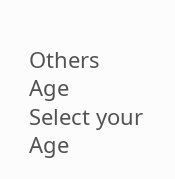Others
Age
Select your Age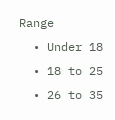Range
  • Under 18
  • 18 to 25
  • 26 to 35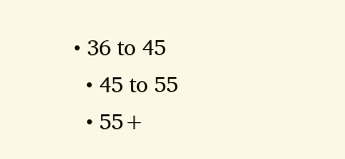• 36 to 45
  • 45 to 55
  • 55+